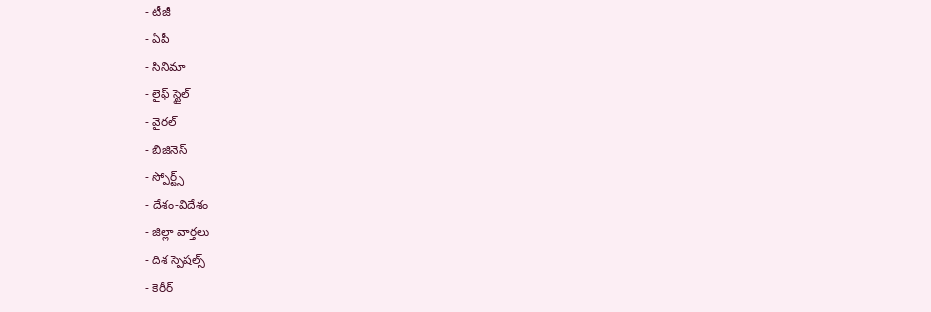- టీజీ
- ఏపీ
- సినిమా
- లైఫ్ స్టైల్
- వైరల్
- బిజినెస్
- స్పోర్ట్స్
- దేశం-విదేశం
- జిల్లా వార్తలు
- దిశ స్పెషల్స్
- కెరీర్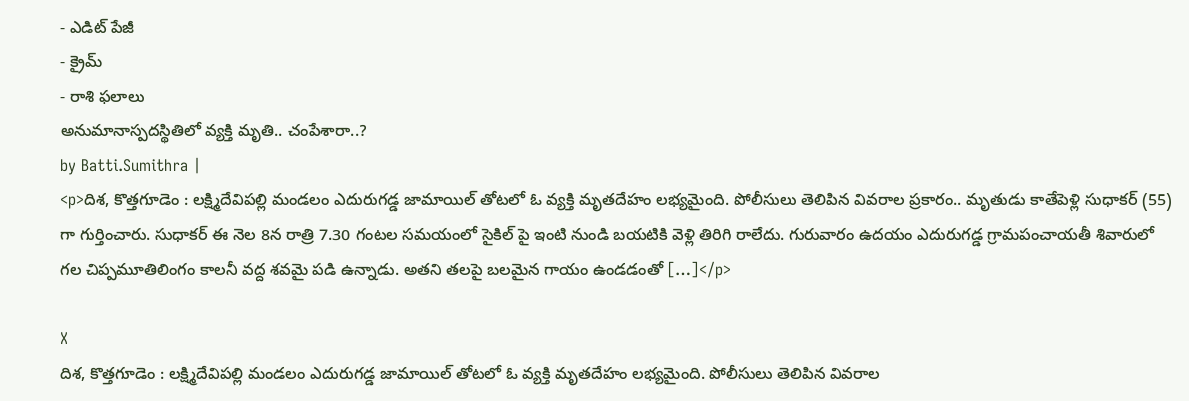- ఎడిట్ పేజీ
- క్రైమ్
- రాశి ఫలాలు
అనుమానాస్పదస్థితిలో వ్యక్తి మృతి.. చంపేశారా..?
by Batti.Sumithra |
<p>దిశ, కొత్తగూడెం : లక్ష్మిదేవిపల్లి మండలం ఎదురుగడ్డ జామాయిల్ తోటలో ఓ వ్యక్తి మృతదేహం లభ్యమైంది. పోలీసులు తెలిపిన వివరాల ప్రకారం.. మృతుడు కాతేపెళ్లి సుధాకర్ (55) గా గుర్తించారు. సుధాకర్ ఈ నెల 8న రాత్రి 7.30 గంటల సమయంలో సైకిల్ పై ఇంటి నుండి బయటికి వెళ్లి తిరిగి రాలేదు. గురువారం ఉదయం ఎదురుగడ్డ గ్రామపంచాయతీ శివారులో గల చిప్పమూతిలింగం కాలనీ వద్ద శవమై పడి ఉన్నాడు. అతని తలపై బలమైన గాయం ఉండడంతో […]</p>

X
దిశ, కొత్తగూడెం : లక్ష్మిదేవిపల్లి మండలం ఎదురుగడ్డ జామాయిల్ తోటలో ఓ వ్యక్తి మృతదేహం లభ్యమైంది. పోలీసులు తెలిపిన వివరాల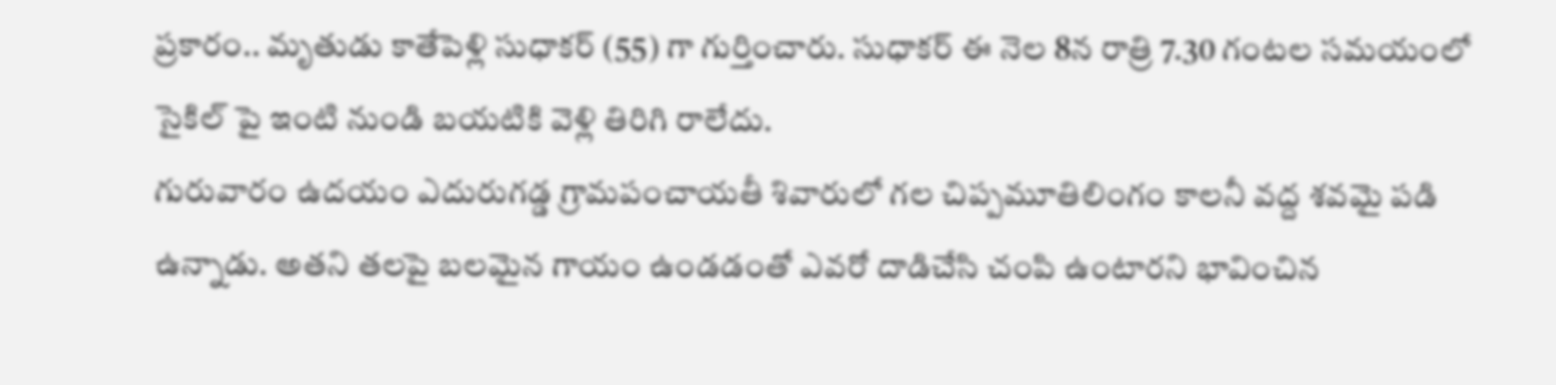ప్రకారం.. మృతుడు కాతేపెళ్లి సుధాకర్ (55) గా గుర్తించారు. సుధాకర్ ఈ నెల 8న రాత్రి 7.30 గంటల సమయంలో సైకిల్ పై ఇంటి నుండి బయటికి వెళ్లి తిరిగి రాలేదు.
గురువారం ఉదయం ఎదురుగడ్డ గ్రామపంచాయతీ శివారులో గల చిప్పమూతిలింగం కాలనీ వద్ద శవమై పడి ఉన్నాడు. అతని తలపై బలమైన గాయం ఉండడంతో ఎవరో దాడిచేసి చంపి ఉంటారని భావించిన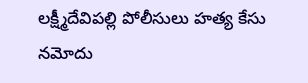లక్ష్మీదేవిపల్లి పోలీసులు హత్య కేసు నమోదు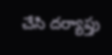చేసి దర్యాప్తు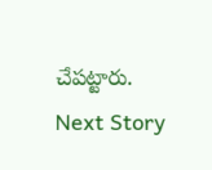చేపట్టారు.
Next Story